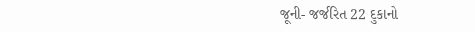જૂની- જર્જરિત 22 દુકાનો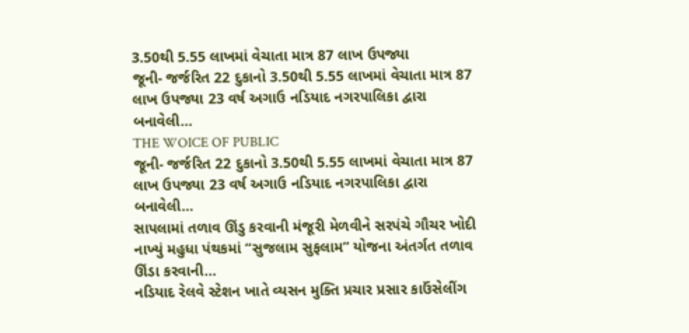3.50થી 5.55 લાખમાં વેચાતા માત્ર 87 લાખ ઉપજ્યા
જૂની- જર્જરિત 22 દુકાનો 3.50થી 5.55 લાખમાં વેચાતા માત્ર 87 લાખ ઉપજ્યા 23 વર્ષ અગાઉ નડિયાદ નગરપાલિકા દ્વારા બનાવેલી…
THE WOICE OF PUBLIC
જૂની- જર્જરિત 22 દુકાનો 3.50થી 5.55 લાખમાં વેચાતા માત્ર 87 લાખ ઉપજ્યા 23 વર્ષ અગાઉ નડિયાદ નગરપાલિકા દ્વારા બનાવેલી…
સાપલામાં તળાવ ઊંડુ કરવાની મંજૂરી મેળવીને સરપંચે ગૌચર ખોદી નાખ્યું મહુધા પંથકમાં “સુજલામ સુફલામ” યોજના અંતર્ગત તળાવ ઊંડા કરવાની…
નડિયાદ રેલવે સ્ટેશન ખાતે વ્યસન મુક્તિ પ્રચાર પ્રસાર કાઉંસેલીંગ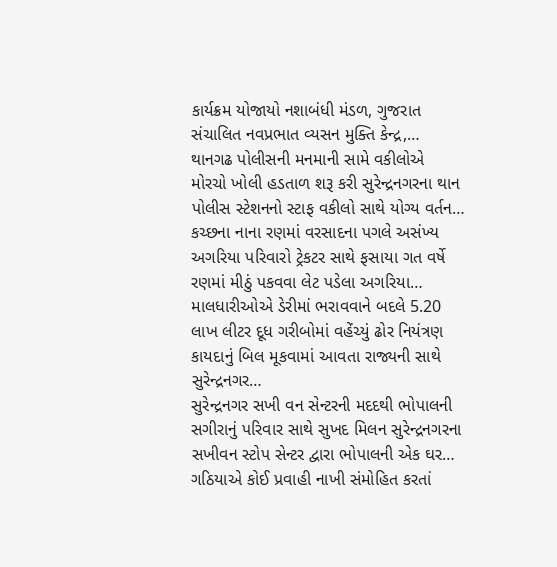કાર્યક્રમ યોજાયો નશાબંધી મંડળ, ગુજરાત સંચાલિત નવપ્રભાત વ્યસન મુક્તિ કેન્દ્ર,…
થાનગઢ પોલીસની મનમાની સામે વકીલોએ મોરચો ખોલી હડતાળ શરૂ કરી સુરેન્દ્રનગરના થાન પોલીસ સ્ટેશનનો સ્ટાફ વકીલો સાથે યોગ્ય વર્તન…
કચ્છના નાના રણમાં વરસાદના પગલે અસંખ્ય અગરિયા પરિવારો ટ્રેકટર સાથે ફસાયા ગત વર્ષે રણમાં મીઠું પકવવા લેટ પડેલા અગરિયા…
માલધારીઓએ ડેરીમાં ભરાવવાને બદલે 5.20 લાખ લીટર દૂધ ગરીબોમાં વહેંચ્યું ઢોર નિયંત્રણ કાયદાનું બિલ મૂકવામાં આવતા રાજ્યની સાથે સુરેન્દ્રનગર…
સુરેન્દ્રનગર સખી વન સેન્ટરની મદદથી ભોપાલની સગીરાનું પરિવાર સાથે સુખદ મિલન સુરેન્દ્રનગરના સખીવન સ્ટોપ સેન્ટર દ્વારા ભોપાલની એક ઘર…
ગઠિયાએ કોઈ પ્રવાહી નાખી સંમોહિત કરતાં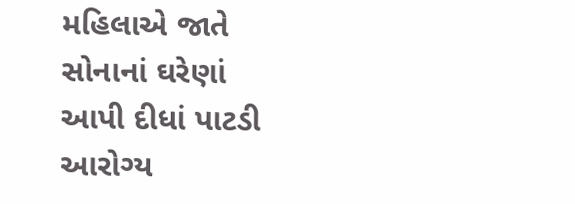મહિલાએ જાતે સોનાનાં ઘરેણાં આપી દીધાં પાટડી આરોગ્ય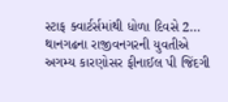સ્ટાફ ક્વાર્ટર્સમાંથી ધોળા દિવસે 2…
થાનગઢના રાજીવનગરની યુવતીએ અગમ્ય કારણોસર ફીનાઈલ પી જિંદગી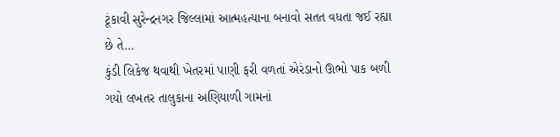ટૂંકાવી સુરેન્દ્રનગર જિલ્લામાં આત્મહત્યાના બનાવો સતત વધતા જઈ રહ્યા છે તે…
કુંડી લિકેજ થવાથી ખેતરમાં પાણી ફરી વળતાં એરંડાનો ઊભો પાક બળી ગયો લખતર તાલુકાના અણિયાળી ગામનાં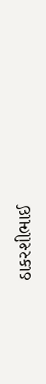ઠાકરશીભાઈ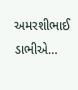અમરશીભાઈ ડાભીએ…